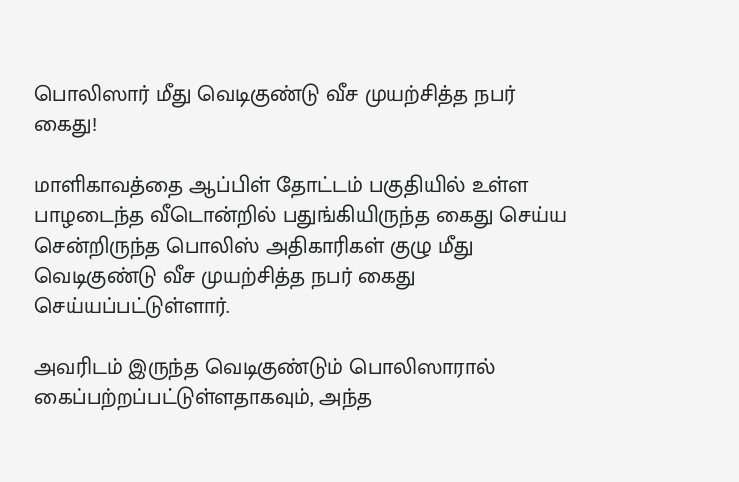பொலிஸார் மீது வெடிகுண்டு வீச முயற்சித்த நபர் கைது!

மாளிகாவத்தை ஆப்பிள் தோட்டம் பகுதியில் உள்ள பாழடைந்த வீடொன்றில் பதுங்கியிருந்த கைது செய்ய சென்றிருந்த பொலிஸ் அதிகாரிகள் குழு மீது வெடிகுண்டு வீச முயற்சித்த நபர் கைது செய்யப்பட்டுள்ளார்.

அவரிடம் இருந்த வெடிகுண்டும் பொலிஸாரால் கைப்பற்றப்பட்டுள்ளதாகவும், அந்த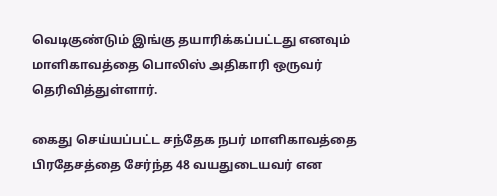வெடிகுண்டும் இங்கு தயாரிக்கப்பட்டது எனவும் மாளிகாவத்தை பொலிஸ் அதிகாரி ஒருவர் தெரிவித்துள்ளார்.

கைது செய்யப்பட்ட சந்தேக நபர் மாளிகாவத்தை பிரதேசத்தை சேர்ந்த 48 வயதுடையவர் என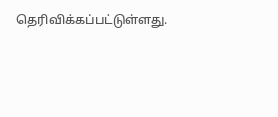தெரிவிக்கப்பட்டுள்ளது.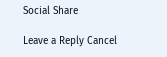Social Share

Leave a Reply Cancel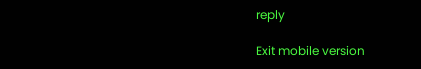reply

Exit mobile version